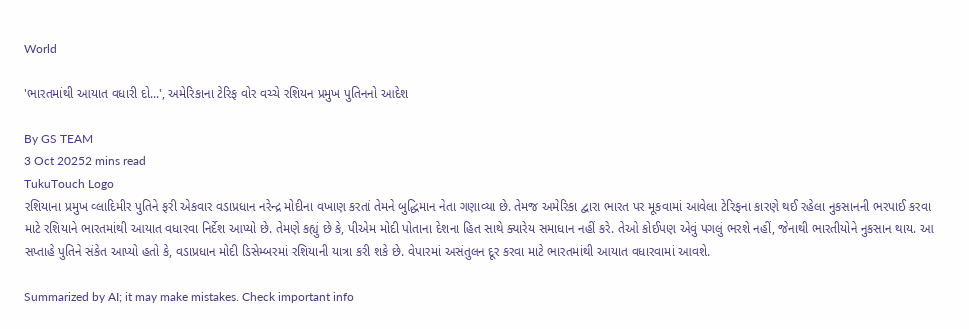World

'ભારતમાંથી આયાત વધારી દો...', અમેરિકાના ટેરિફ વોર વચ્ચે રશિયન પ્રમુખ પુતિનનો આદેશ

By GS TEAM
3 Oct 20252 mins read
TukuTouch Logo
રશિયાના પ્રમુખ વ્લાદિમીર પુતિને ફરી એકવાર વડાપ્રધાન નરેન્દ્ર મોદીના વખાણ કરતાં તેમને બુદ્ધિમાન નેતા ગણાવ્યા છે. તેમજ અમેરિકા દ્વારા ભારત પર મૂકવામાં આવેલા ટેરિફના કારણે થઈ રહેલા નુકસાનની ભરપાઈ કરવા માટે રશિયાને ભારતમાંથી આયાત વધારવા નિર્દેશ આપ્યો છે. તેમણે કહ્યું છે કે, પીએમ મોદી પોતાના દેશના હિત સાથે ક્યારેય સમાધાન નહીં કરે. તેઓ કોઈપણ એવું પગલું ભરશે નહીં, જેનાથી ભારતીયોને નુકસાન થાય. આ સપ્તાહે પુતિને સંકેત આપ્યો હતો કે, વડાપ્રધાન મોદી ડિસેમ્બરમાં રશિયાની યાત્રા કરી શકે છે. વેપારમાં અસંતુલન દૂર કરવા માટે ભારતમાંથી આયાત વધારવામાં આવશે.

Summarized by AI; it may make mistakes. Check important info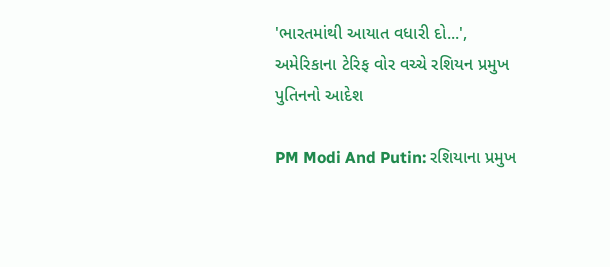'ભારતમાંથી આયાત વધારી દો...', અમેરિકાના ટેરિફ વોર વચ્ચે રશિયન પ્રમુખ પુતિનનો આદેશ

PM Modi And Putin: રશિયાના પ્રમુખ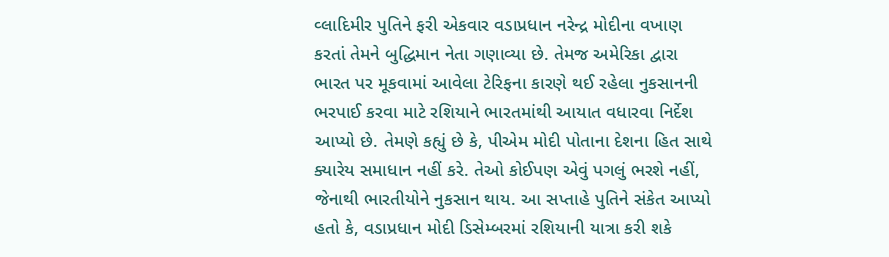વ્લાદિમીર પુતિને ફરી એકવાર વડાપ્રધાન નરેન્દ્ર મોદીના વખાણ કરતાં તેમને બુદ્ધિમાન નેતા ગણાવ્યા છે. તેમજ અમેરિકા દ્વારા ભારત પર મૂકવામાં આવેલા ટેરિફના કારણે થઈ રહેલા નુકસાનની ભરપાઈ કરવા માટે રશિયાને ભારતમાંથી આયાત વધારવા નિર્દેશ આપ્યો છે. તેમણે કહ્યું છે કે, પીએમ મોદી પોતાના દેશના હિત સાથે ક્યારેય સમાધાન નહીં કરે. તેઓ કોઈપણ એવું પગલું ભરશે નહીં, જેનાથી ભારતીયોને નુકસાન થાય. આ સપ્તાહે પુતિને સંકેત આપ્યો હતો કે, વડાપ્રધાન મોદી ડિસેમ્બરમાં રશિયાની યાત્રા કરી શકે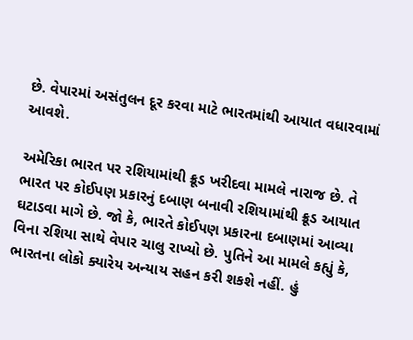છે. વેપારમાં અસંતુલન દૂર કરવા માટે ભારતમાંથી આયાત વધારવામાં આવશે.

અમેરિકા ભારત પર રશિયામાંથી ક્રૂડ ખરીદવા મામલે નારાજ છે. તે ભારત પર કોઈપણ પ્રકારનું દબાણ બનાવી રશિયામાંથી ક્રૂડ આયાત ઘટાડવા માગે છે. જો કે, ભારતે કોઈપણ પ્રકારના દબાણમાં આવ્યા વિના રશિયા સાથે વેપાર ચાલુ રાખ્યો છે. પુતિને આ મામલે કહ્યું કે, ભારતના લોકો ક્યારેય અન્યાય સહન કરી શકશે નહીં. હું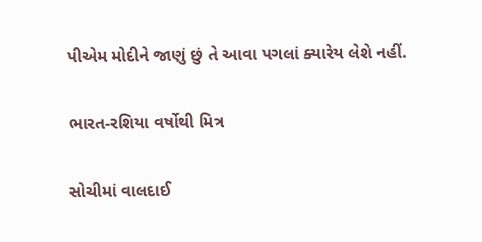પીએમ મોદીને જાણું છું તે આવા પગલાં ક્યારેય લેશે નહીં.

ભારત-રશિયા વર્ષોથી મિત્ર

સોચીમાં વાલદાઈ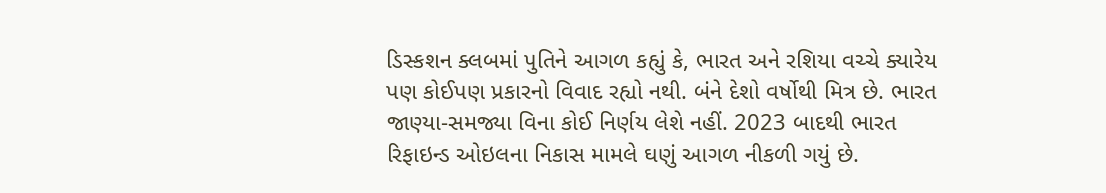ડિસ્કશન ક્લબમાં પુતિને આગળ કહ્યું કે, ભારત અને રશિયા વચ્ચે ક્યારેય પણ કોઈપણ પ્રકારનો વિવાદ રહ્યો નથી. બંને દેશો વર્ષોથી મિત્ર છે. ભારત જાણ્યા-સમજ્યા વિના કોઈ નિર્ણય લેશે નહીં. 2023 બાદથી ભારત રિફાઇન્ડ ઓઇલના નિકાસ મામલે ઘણું આગળ નીકળી ગયું છે.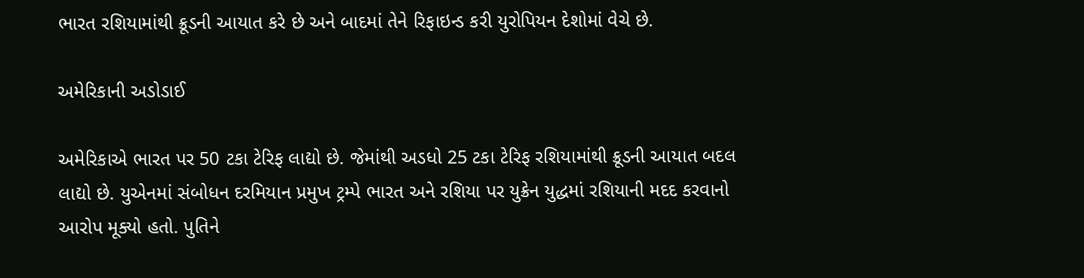ભારત રશિયામાંથી ક્રૂડની આયાત કરે છે અને બાદમાં તેને રિફાઇન્ડ કરી યુરોપિયન દેશોમાં વેચે છે.

અમેરિકાની અડોડાઈ

અમેરિકાએ ભારત પર 50 ટકા ટેરિફ લાદ્યો છે. જેમાંથી અડધો 25 ટકા ટેરિફ રશિયામાંથી ક્રૂડની આયાત બદલ લાદ્યો છે. યુએનમાં સંબોધન દરમિયાન પ્રમુખ ટ્રમ્પે ભારત અને રશિયા પર યુક્રેન યુદ્ધમાં રશિયાની મદદ કરવાનો આરોપ મૂક્યો હતો. પુતિને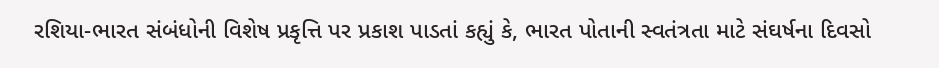રશિયા-ભારત સંબંધોની વિશેષ પ્રકૃત્તિ પર પ્રકાશ પાડતાં કહ્યું કે, ભારત પોતાની સ્વતંત્રતા માટે સંઘર્ષના દિવસો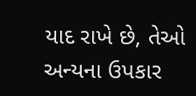યાદ રાખે છે, તેઓ અન્યના ઉપકાર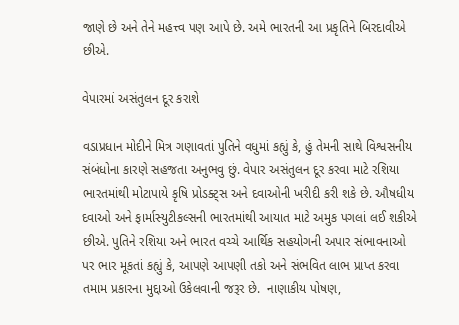જાણે છે અને તેને મહત્ત્વ પણ આપે છે. અમે ભારતની આ પ્રકૃતિને બિરદાવીએ છીએ.

વેપારમાં અસંતુલન દૂર કરાશે

વડાપ્રધાન મોદીને મિત્ર ગણાવતાં પુતિને વધુમાં કહ્યું કે, હું તેમની સાથે વિશ્વસનીય સંબંધોના કારણે સહજતા અનુભવુ છું. વેપાર અસંતુલન દૂર કરવા માટે રશિયા ભારતમાંથી મોટાપાયે કૃષિ પ્રોડક્ટ્સ અને દવાઓની ખરીદી કરી શકે છે. ઔષધીય દવાઓ અને ફાર્માસ્યુટીકલ્સની ભારતમાંથી આયાત માટે અમુક પગલાં લઈ શકીએ છીએ. પુતિને રશિયા અને ભારત વચ્ચે આર્થિક સહયોગની અપાર સંભાવનાઓ પર ભાર મૂકતાં કહ્યું કે, આપણે આપણી તકો અને સંભવિત લાભ પ્રાપ્ત કરવા તમામ પ્રકારના મુદ્દાઓ ઉકેલવાની જરૂર છે.  નાણાકીય પોષણ,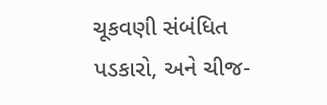ચૂકવણી સંબંધિત પડકારો, અને ચીજ-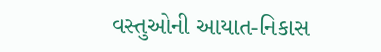વસ્તુઓની આયાત-નિકાસ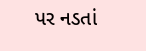પર નડતાં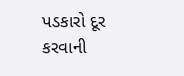પડકારો દૂર કરવાની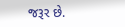જરૂર છે.